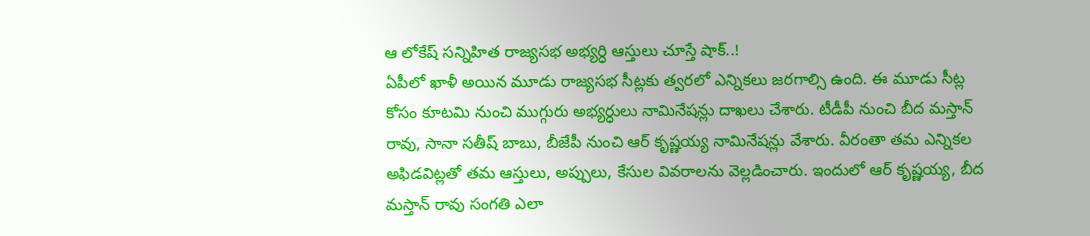ఆ లోకేష్ సన్నిహిత రాజ్యసభ అభ్యర్ధి ఆస్తులు చూస్తే షాక్..!
ఏపీలో ఖాళీ అయిన మూడు రాజ్యసభ సీట్లకు త్వరలో ఎన్నికలు జరగాల్సి ఉంది. ఈ మూడు సీట్ల కోసం కూటమి నుంచి ముగ్గురు అభ్యర్ధులు నామినేషన్లు దాఖలు చేశారు. టీడీపీ నుంచి బీద మస్తాన్ రావు, సానా సతీష్ బాబు, బీజేపీ నుంచి ఆర్ కృష్ణయ్య నామినేషన్లు వేశారు. వీరంతా తమ ఎన్నికల అఫిడవిట్లతో తమ ఆస్తులు, అప్పులు, కేసుల వివరాలను వెల్లడించారు. ఇందులో ఆర్ కృష్ణయ్య, బీద మస్తాన్ రావు సంగతి ఎలా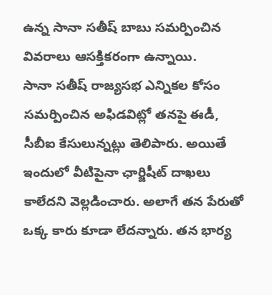ఉన్న సానా సతీష్ బాబు సమర్పించిన వివరాలు ఆసక్తికరంగా ఉన్నాయి.
సానా సతీష్ రాజ్యసభ ఎన్నికల కోసం సమర్పించిన అఫిడవిట్లో తనపై ఈడీ, సీబీఐ కేసులున్నట్లు తెలిపారు. అయితే ఇందులో వీటిపైనా ఛార్జిషీట్ దాఖలు కాలేదని వెల్లడించారు. అలాగే తన పేరుతో ఒక్క కారు కూడా లేదన్నారు. తన భార్య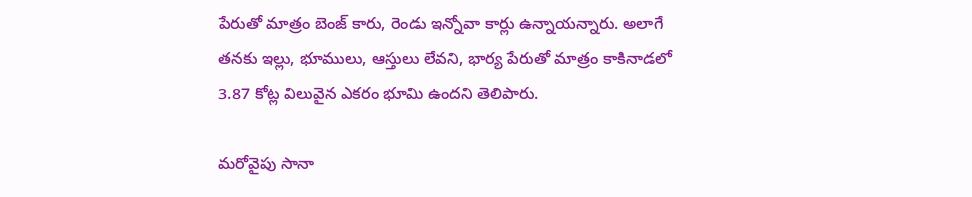పేరుతో మాత్రం బెంజ్ కారు, రెండు ఇన్నోవా కార్లు ఉన్నాయన్నారు. అలాగే తనకు ఇల్లు, భూములు, ఆస్తులు లేవని, భార్య పేరుతో మాత్రం కాకినాడలో 3.87 కోట్ల విలువైన ఎకరం భూమి ఉందని తెలిపారు.

మరోవైపు సానా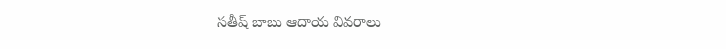సతీష్ బాబు ఆదాయ వివరాలు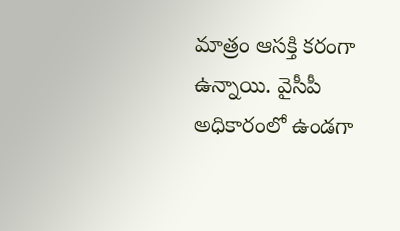మాత్రం ఆసక్తి కరంగా ఉన్నాయి. వైసీపీ అధికారంలో ఉండగా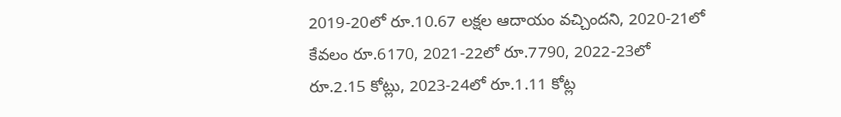2019-20లో రూ.10.67 లక్షల ఆదాయం వచ్చిందని, 2020-21లో కేవలం రూ.6170, 2021-22లో రూ.7790, 2022-23లో రూ.2.15 కోట్లు, 2023-24లో రూ.1.11 కోట్ల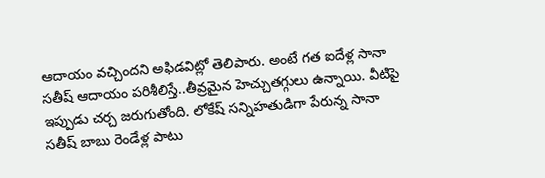ఆదాయం వచ్చిందని అఫిడవిట్లో తెలిపారు. అంటే గత ఐదేళ్ల సానా సతీష్ ఆదాయం పరిశీలిస్తే..తీవ్రమైన హెచ్చుతగ్గులు ఉన్నాయి. వీటిపై ఇప్పుడు చర్చ జరుగుతోంది. లోకేష్ సన్నిహతుడిగా పేరున్న సానా సతీష్ బాబు రెండేళ్ల పాటు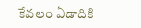కేవలం ఏడాదికి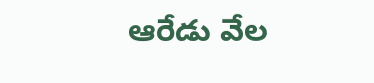ఆరేడు వేల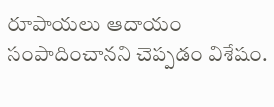రూపాయలు ఆదాయం సంపాదించానని చెప్పడం విశేషం.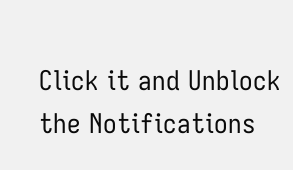Click it and Unblock the Notifications